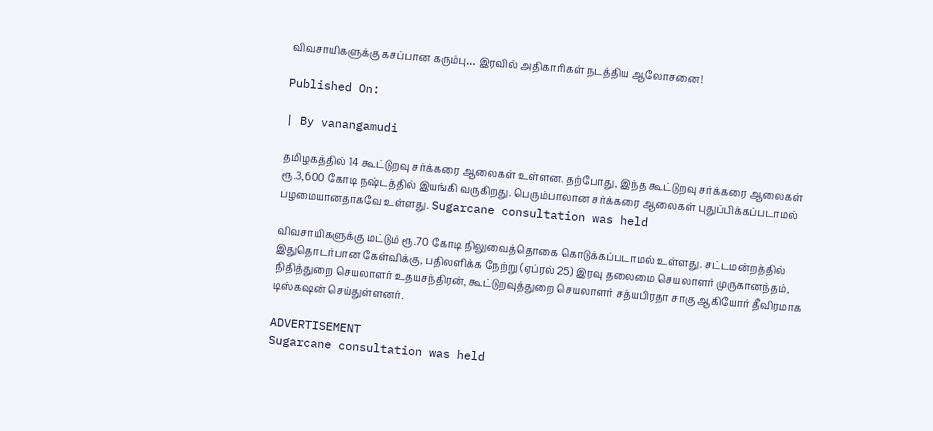விவசாயிகளுக்கு கசப்பான கரும்பு… இரவில் அதிகாரிகள் நடத்திய ஆலோசனை!

Published On:

| By vanangamudi

தமிழகத்தில் 14 கூட்டுறவு சர்க்கரை ஆலைகள் உள்ளன. தற்போது, இந்த கூட்டுறவு சர்க்கரை ஆலைகள் ரூ.3,600 கோடி நஷ்டத்தில் இயங்கி வருகிறது. பெரும்பாலான சர்க்கரை ஆலைகள் புதுப்பிக்கப்படாமல் பழமையானதாகவே உள்ளது. Sugarcane consultation was held

விவசாயிகளுக்கு மட்டும் ரூ.70 கோடி நிலுவைத்தொகை கொடுக்கப்படாமல் உள்ளது. சட்டமன்றத்தில் இதுதொடர்பான கேள்விக்கு, பதிலளிக்க நேற்று (ஏப்ரல் 25) இரவு தலைமை செயலாளர் முருகானந்தம், நிதித்துறை செயலாளர் உதயசந்திரன், கூட்டுறவுத்துறை செயலாளர் சத்யபிரதா சாகு ஆகியோர் தீவிரமாக டிஸ்கஷன் செய்துள்ளனர்.

ADVERTISEMENT
Sugarcane consultation was held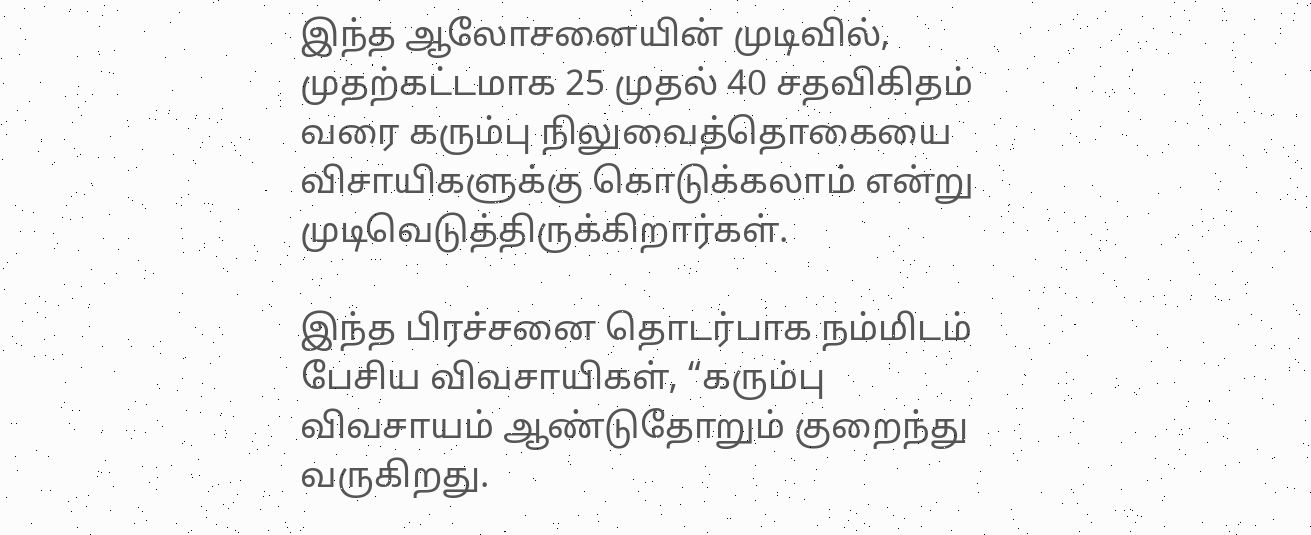இந்த ஆலோசனையின் முடிவில், முதற்கட்டமாக 25 முதல் 40 சதவிகிதம் வரை கரும்பு நிலுவைத்தொகையை விசாயிகளுக்கு கொடுக்கலாம் என்று முடிவெடுத்திருக்கிறார்கள்.

இந்த பிரச்சனை தொடர்பாக நம்மிடம் பேசிய விவசாயிகள், “கரும்பு விவசாயம் ஆண்டுதோறும் குறைந்து வருகிறது.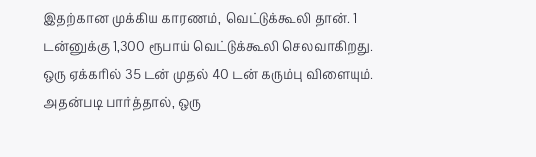இதற்கான முக்கிய காரணம், வெட்டுக்கூலி தான். 1 டன்னுக்கு 1,300 ரூபாய் வெட்டுக்கூலி செலவாகிறது. ஒரு ஏக்கரில் 35 டன் முதல் 40 டன் கரும்பு விளையும். அதன்படி பார்த்தால், ஒரு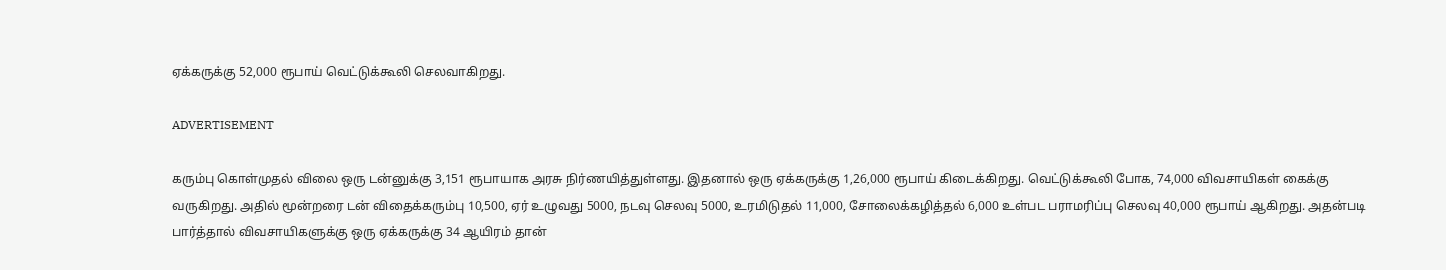ஏக்கருக்கு 52,000 ரூபாய் வெட்டுக்கூலி செலவாகிறது.

ADVERTISEMENT

கரும்பு கொள்முதல் விலை ஒரு டன்னுக்கு 3,151 ரூபாயாக அரசு நிர்ணயித்துள்ளது. இதனால் ஒரு ஏக்கருக்கு 1,26,000 ரூபாய் கிடைக்கிறது. வெட்டுக்கூலி போக, 74,000 விவசாயிகள் கைக்கு வருகிறது. அதில் மூன்றரை டன் விதைக்கரும்பு 10,500, ஏர் உழுவது 5000, நடவு செலவு 5000, உரமிடுதல் 11,000, சோலைக்கழித்தல் 6,000 உள்பட பராமரிப்பு செலவு 40,000 ரூபாய் ஆகிறது. அதன்படி பார்த்தால் விவசாயிகளுக்கு ஒரு ஏக்கருக்கு 34 ஆயிரம் தான்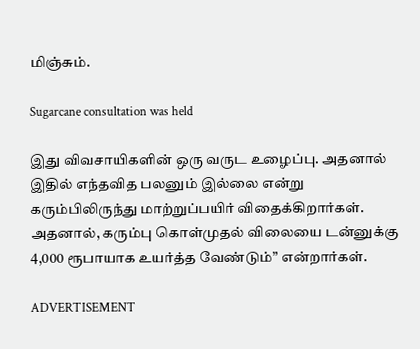மிஞ்சும்.

Sugarcane consultation was held

இது விவசாயிகளின் ஒரு வருட உழைப்பு. அதனால் இதில் எந்தவித பலனும் இல்லை என்று கரும்பிலிருந்து மாற்றுப்பயிர் விதைக்கிறார்கள். அதனால், கரும்பு கொள்முதல் விலையை டன்னுக்கு 4,000 ரூபாயாக உயர்த்த வேண்டும்” என்றார்கள்.

ADVERTISEMENT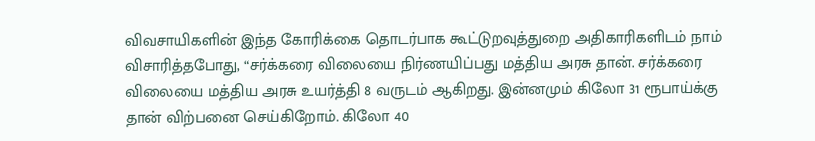விவசாயிகளின் இந்த கோரிக்கை தொடர்பாக கூட்டுறவுத்துறை அதிகாரிகளிடம் நாம் விசாரித்தபோது, “சர்க்கரை விலையை நிர்ணயிப்பது மத்திய அரசு தான். சர்க்கரை விலையை மத்திய அரசு உயர்த்தி 8 வருடம் ஆகிறது. இன்னமும் கிலோ 31 ரூபாய்க்கு தான் விற்பனை செய்கிறோம். கிலோ 40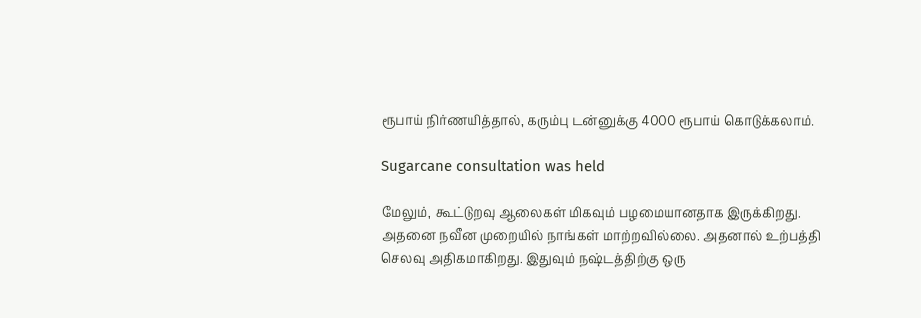ரூபாய் நிர்ணயித்தால், கரும்பு டன்னுக்கு 4000 ரூபாய் கொடுக்கலாம்.

Sugarcane consultation was held

மேலும், கூட்டுறவு ஆலைகள் மிகவும் பழமையானதாக இருக்கிறது. அதனை நவீன முறையில் நாங்கள் மாற்றவில்லை. அதனால் உற்பத்தி செலவு அதிகமாகிறது. இதுவும் நஷ்டத்திற்கு ஒரு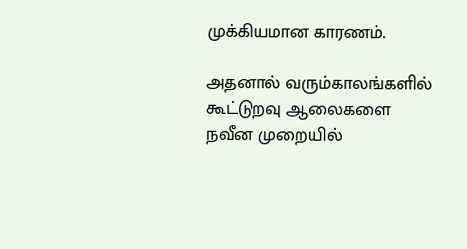முக்கியமான காரணம்.

அதனால் வரும்காலங்களில் கூட்டுறவு ஆலைகளை நவீன முறையில்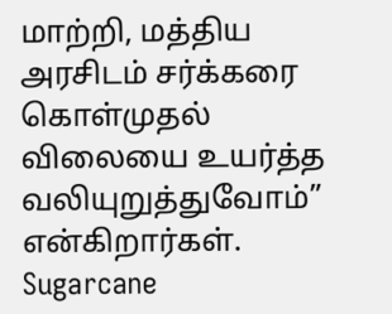மாற்றி, மத்திய அரசிடம் சர்க்கரை கொள்முதல் விலையை உயர்த்த வலியுறுத்துவோம்” என்கிறார்கள். Sugarcane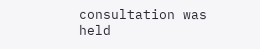consultation was held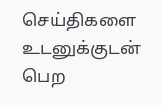செய்திகளை உடனுக்குடன் பெற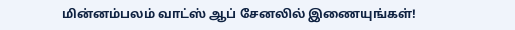மின்னம்பலம் வாட்ஸ் ஆப் சேனலில் இணையுங்கள்!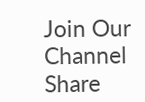Join Our Channel
Share